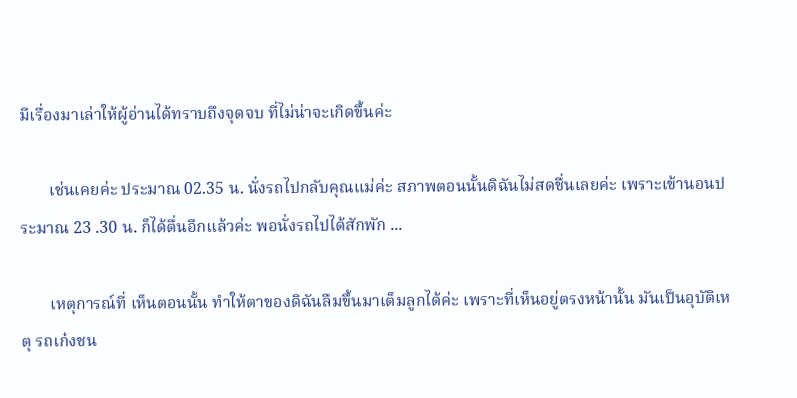มีเรื่องมาเล่าให้ผู้อ่านได้ทราบถึงจุดจบ ที่ไม่น่าจะเกิดขึ้นค่ะ

       เช่นเคยค่ะ ประมาณ 02.35 น. นั่งรถไปกลับคุณแม่ค่ะ สภาพตอนนั้นดิฉันไม่สดชื่นเลยค่ะ เพราะเข้านอนประมาณ 23 .30 น. ก็ได้ตื่นอีกแล้วค่ะ พอนั่งรถไปได้สักพัก ...

       เหตุการณ์ที่ เห็นตอนนั้น ทำให้ตาของดิฉันลืมขึ้นมาเต็มลูกได้ค่ะ เพราะที่เห็นอยู่ตรงหน้านั้น มันเป็นอุบัติเหตุ รถเก๋งชน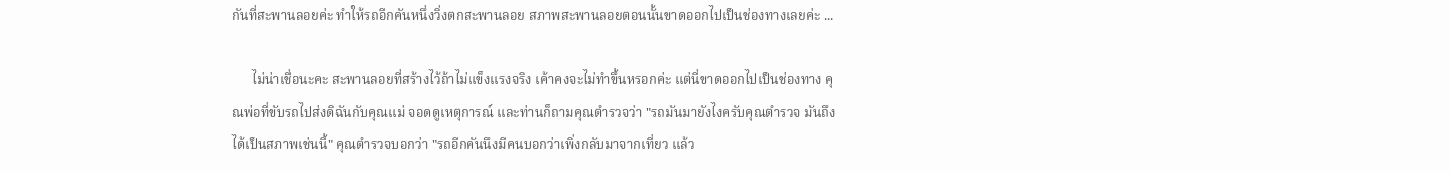กันที่สะพานลอยค่ะ ทำให้รถอีกคันหนึ่งวิ่งตกสะพานลอย สภาพสะพานลอยตอนนั้นขาดออกไปเป็นช่องทางเลยค่ะ ...

      ไม่น่าเชื่อนะคะ สะพานลอยที่สร้างไว้ถ้าไม่แข็งแรงจริง เค้าคงจะไม่ทำขึ้นหรอกค่ะ แต่นี่ขาดออกไปเป็นช่องทาง คุณพ่อที่ขับรถไปส่งดิฉันกับคุณแม่ จอดดูเหตุการณ์ และท่านก็ถามคุณตำรวจว่า "รถมันมายังไงครับคุณตำรวจ มันถึงได้เป็นสภาพเช่นนี้" คุณตำรวจบอกว่า "รถอีกคันนึงมีคนบอกว่าเพิ่งกลับมาจากเที่ยว แล้ว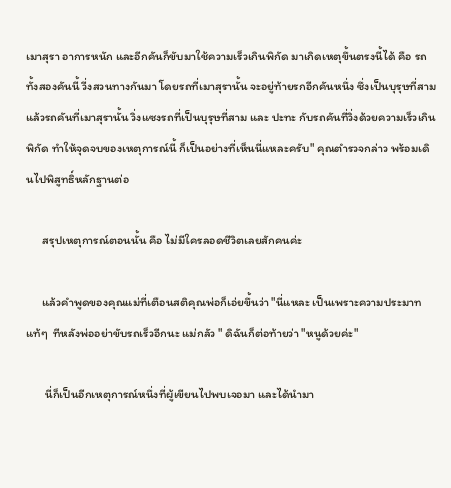เมาสุรา อาการหนัก และอีกคันก็ขับมาใช้ความเร็วเกินพิกัด มาเกิดเหตุขึ้นตรงนี้ได้ คือ รถทั้งสองคันนี้ วี่งสวนทางกันมา โดยรถที่เมาสุรานั้น จะอยู่ท้ายรกอีกคันหนึ่ง ซึ่งเป็นบุรุษที่สาม แล้วรถคันที่เมาสุรานั้น วิ่งแซงรถที่เป็นบุรุษที่สาม และ ปะทะ กับรถคันที่วิ่งด้วยความเร็วเกินพิกัด ทำให้จุดจบของเหตุการณ์นี้ ก็เป็นอย่างที่เห็นนี่แหละครับ" คุณตำรวจกล่าว พร้อมเดินไปพิสูทธิ์หลักฐานต่อ

      สรุปเหตุการณ์ตอนนั้น คือ ไม่มีใครลอดชีวิตเลยสักคนค่ะ

      แล้วคำพูดของคุณแม่ที่เตือนสติคุณพ่อก็เอ่ยขึ้นว่า "นี่แหละ เป็นเพราะความประมาทแท้ๆ  ทีหลังพ่ออย่าขับรถเร็วอีกนะ แม่กลัว " ดิฉันก็ต่อท้ายว่า "หนูด้วยค่ะ"

       นี่ก็เป็นอีกเหตุการณ์หนึ่งที่ผู้เขียนไปพบเจอมา และได้นำมา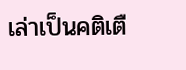เล่าเป็นคติเตื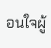อนใจผู้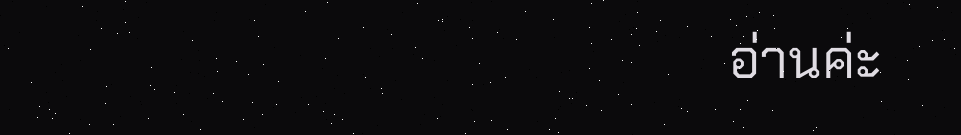อ่านค่ะ